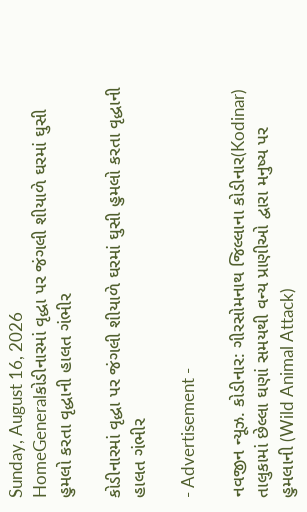Sunday, August 16, 2026
HomeGeneralકોડીનારમાં વૃદ્ધા પર જંગલી શીયાળે ઘરમાં ઘુસી હુમલો કરતા વૃદ્ધાની હાલત ગંભીર

કોડીનારમાં વૃદ્ધા પર જંગલી શીયાળે ઘરમાં ઘુસી હુમલો કરતા વૃદ્ધાની હાલત ગંભીર

- Advertisement -

નવજીન ન્યૂઝ. કોડીનાર: ગીરસોમનાથ જિલ્લાના કોડીનાર(Kodinar) તાલુકામાં છેલ્લા ઘણાં સમયથી વન્ય પ્રાણીઓ દ્વારા મનુષ્ય પર હુમલાની (Wild Animal Attack)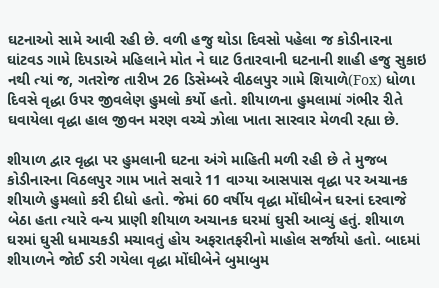ઘટનાઓ સામે આવી રહી છે. વળી હજુ થોડા દિવસો પહેલા જ કોડીનારના ઘાંટવડ ગામે દિપડાએ મહિલાને મોત ને ઘાટ ઉતારવાની ઘટનાની શાહી હજુ સુકાઇ નથી ત્યાં જ, ગતરોજ તારીખ 26 ડિસેમ્બરે વીઠલપુર ગામે શિયાળે(Fox) ધોળા દિવસે વૃદ્ધા ઉપર જીવલેણ હુમલો કર્યો હતો. શીયાળના હુમલામાં ગંભીર રીતે ઘવાયેલા વૃદ્ધા હાલ જીવન મરણ વચ્ચે ઝોલા ખાતા સારવાર મેળવી રહ્યા છે.

શીયાળ દ્વાર વૃદ્ધા પર હુમલાની ઘટના અંગે માહિતી મળી રહી છે તે મુજબ કોડીનારના વિઠલપુર ગામ ખાતે સવારે 11 વાગ્યા આસપાસ વૃદ્ધા પર અચાનક શીયાળે હુમલાો કરી દીધો હતો. જેમાં 60 વર્ષીય વૃદ્ધા મોંઘીબેન ઘરનાં દરવાજે બેઠા હતા ત્યારે વન્ય પ્રાણી શીયાળ અચાનક ઘરમાં ઘુસી આવ્યું હતું. શીયાળ ઘરમાં ઘુસી ધમાચકડી મચાવતું હોય અફરાતફરીનો માહોલ સર્જાયો હતો. બાદમાં શીયાળને જોઈ ડરી ગયેલા વૃદ્ધા મોંઘીબેને બુમાબુમ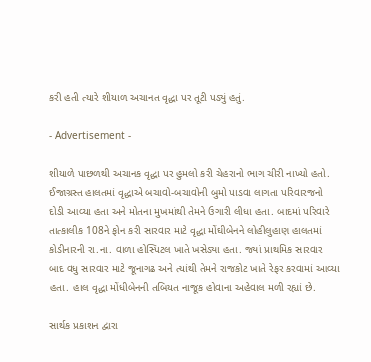કરી હતી ત્યારે શીયાળ અચાનત વૃદ્ધા પર તૂટી પડ્યું હતું.

- Advertisement -

શીયાળે પાછળથી અચાનક વૃદ્ધા પર હુમલો કરી ચેહરાનો ભાગ ચીરી નાખ્યો હતો. ઈજાગ્રસ્ત હાલતમાં વૃદ્ધાએ બચાવો-બચાવોની બુમો પાડવા લાગતા પરિવારજનો દોડી આવ્યા હતા અને મોતના મુખમાંથી તેમને ઉગારી લીધા હતા. બાદમાં પરિવારે તાત્કાલીક 108ને ફોન કરી સારવાર માટે વૃદ્ધા મોંઘીબેનને લોહીલુહાણ હાલતમાં કોડીનારની રા.ના. વાળા હોસ્પિટલ ખાતે ખસેડ્યા હતા. જ્યાં પ્રાથમિક સારવાર બાદ વધુ સારવાર માટે જૂનાગઢ અને ત્યાંથી તેમને રાજકોટ ખાતે રેફર કરવામાં આવ્યા હતા. હાલ વૃદ્ધા મોંધીબેનની તબિયત નાજૂક હોવાના અહેવાલ મળી રહ્યાં છે.

સાર્થક પ્રકાશન દ્વારા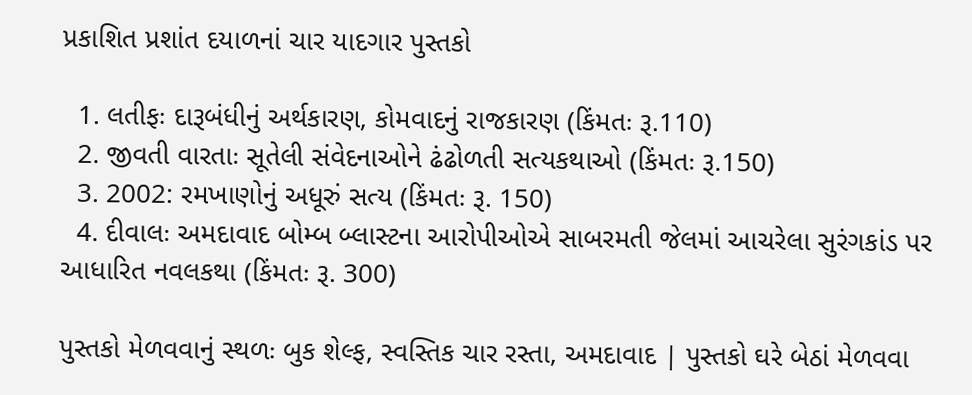પ્રકાશિત પ્રશાંત દયાળનાં ચાર યાદગાર પુસ્તકો

  1. લતીફઃ દારૂબંધીનું અર્થકારણ, કોમવાદનું રાજકારણ (કિંમતઃ રૂ.110)
  2. જીવતી વારતાઃ સૂતેલી સંવેદનાઓને ઢંઢોળતી સત્યકથાઓ (કિંમતઃ રૂ.150)
  3. 2002: રમખાણોનું અધૂરું સત્ય (કિંમતઃ રૂ. 150)
  4. દીવાલઃ અમદાવાદ બોમ્બ બ્લાસ્ટના આરોપીઓએ સાબરમતી જેલમાં આચરેલા સુરંગકાંડ પર આધારિત નવલકથા (કિંમતઃ રૂ. 300)

પુસ્તકો મેળવવાનું સ્થળઃ બુક શેલ્ફ, સ્વસ્તિક ચાર રસ્તા, અમદાવાદ | પુસ્તકો ઘરે બેઠાં મેળવવા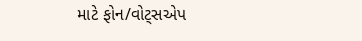માટે ફોન/વોટ્સએપ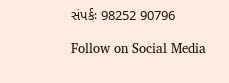સંપર્કઃ 98252 90796

Follow on Social Media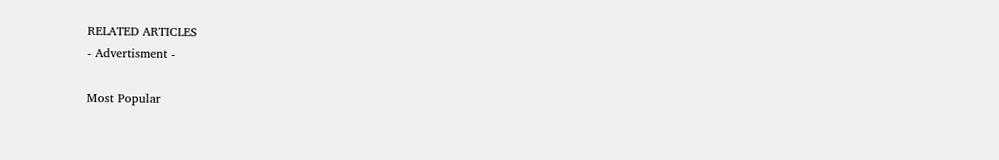RELATED ARTICLES
- Advertisment -

Most Popular